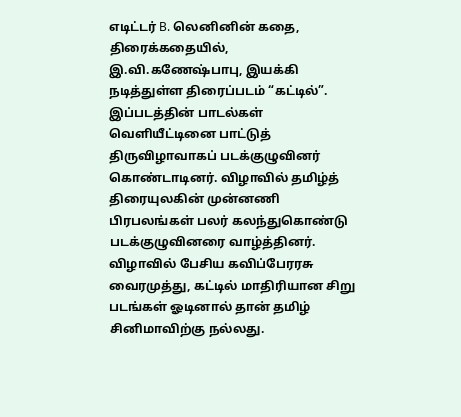எடிட்டர் B. லெனினின் கதை, திரைக்கதையில், இ.வி.கணேஷ்பாபு, இயக்கி நடித்துள்ள திரைப்படம் “கட்டில்”. இப்படத்தின் பாடல்கள் வெளியீட்டினை பாட்டுத் திருவிழாவாகப் படக்குழுவினர் கொண்டாடினர். விழாவில் தமிழ்த் திரையுலகின் முன்னணி பிரபலங்கள் பலர் கலந்துகொண்டு படக்குழுவினரை வாழ்த்தினர்.
விழாவில் பேசிய கவிப்பேரரசு வைரமுத்து, கட்டில் மாதிரியான சிறு படங்கள் ஓடினால் தான் தமிழ் சினிமாவிற்கு நல்லது.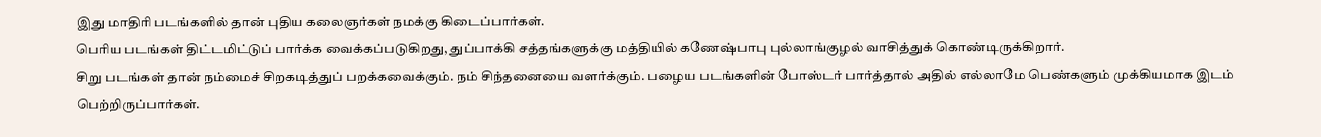இது மாதிரி படங்களில் தான் புதிய கலைஞர்கள் நமக்கு கிடைப்பார்கள்.
பெரிய படங்கள் திட்டமிட்டுப் பார்க்க வைக்கப்படுகிறது, துப்பாக்கி சத்தங்களுக்கு மத்தியில் கணேஷ்பாபு புல்லாங்குழல் வாசித்துக் கொண்டிருக்கிறார்.
சிறு படங்கள் தான் நம்மைச் சிறகடித்துப் பறக்கவைக்கும். நம் சிந்தனையை வளர்க்கும். பழைய படங்களின் போஸ்டர் பார்த்தால் அதில் எல்லாமே பெண்களும் முக்கியமாக இடம் பெற்றிருப்பார்கள்.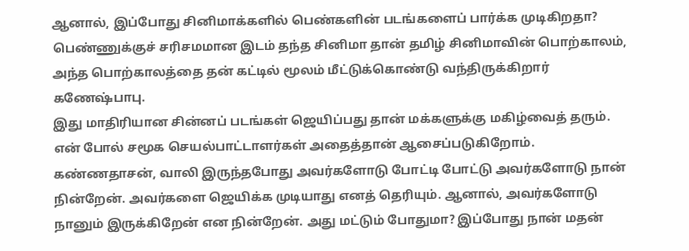ஆனால், இப்போது சினிமாக்களில் பெண்களின் படங்களைப் பார்க்க முடிகிறதா? பெண்ணுக்குச் சரிசமமான இடம் தந்த சினிமா தான் தமிழ் சினிமாவின் பொற்காலம், அந்த பொற்காலத்தை தன் கட்டில் மூலம் மீட்டுக்கொண்டு வந்திருக்கிறார் கணேஷ்பாபு.
இது மாதிரியான சின்னப் படங்கள் ஜெயிப்பது தான் மக்களுக்கு மகிழ்வைத் தரும். என் போல் சமூக செயல்பாட்டாளர்கள் அதைத்தான் ஆசைப்படுகிறோம்.
கண்ணதாசன், வாலி இருந்தபோது அவர்களோடு போட்டி போட்டு அவர்களோடு நான் நின்றேன். அவர்களை ஜெயிக்க முடியாது எனத் தெரியும். ஆனால், அவர்களோடு நானும் இருக்கிறேன் என நின்றேன். அது மட்டும் போதுமா? இப்போது நான் மதன்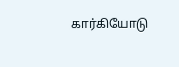கார்கியோடு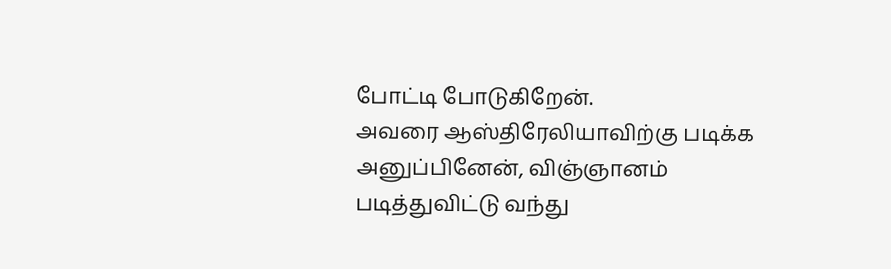போட்டி போடுகிறேன்.
அவரை ஆஸ்திரேலியாவிற்கு படிக்க அனுப்பினேன், விஞ்ஞானம் படித்துவிட்டு வந்து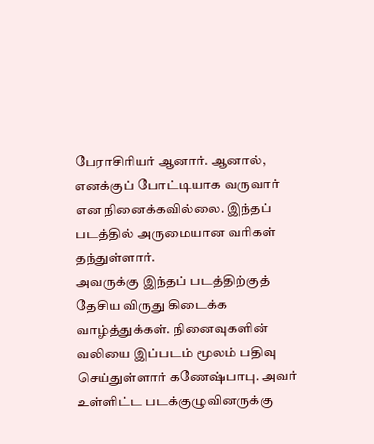பேராசிரியர் ஆனார். ஆனால், எனக்குப் போட்டியாக வருவார் என நினைக்கவில்லை. இந்தப் படத்தில் அருமையான வரிகள் தந்துள்ளார்.
அவருக்கு இந்தப் படத்திற்குத் தேசிய விருது கிடைக்க வாழ்த்துக்கள். நினைவுகளின் வலியை இப்படம் மூலம் பதிவு செய்துள்ளார் கணேஷ்பாபு. அவர் உள்ளிட்ட படக்குழுவினருக்கு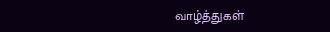வாழ்த்துகள்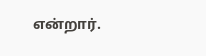என்றார்.